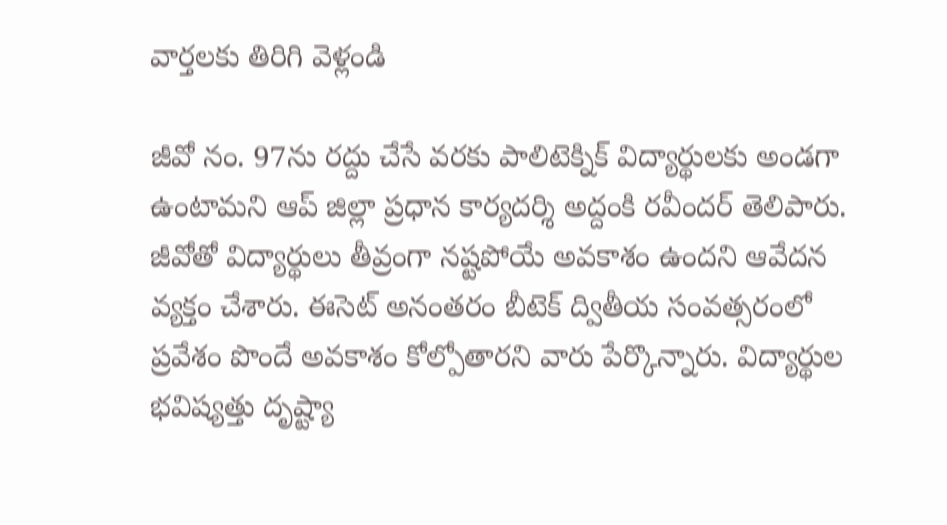వార్తలకు తిరిగి వెళ్లండి

జీవో నం. 97ను రద్దు చేసే వరకు పాలిటెక్నిక్ విద్యార్థులకు అండగా ఉంటామని ఆప్ జిల్లా ప్రధాన కార్యదర్శి అద్దంకి రవీందర్ తెలిపారు. జీవోతో విద్యార్థులు తీవ్రంగా నష్టపోయే అవకాశం ఉందని ఆవేదన వ్యక్తం చేశారు. ఈసెట్ అనంతరం బీటెక్ ద్వితీయ సంవత్సరంలో ప్రవేశం పొందే అవకాశం కోల్పోతారని వారు పేర్కొన్నారు. విద్యార్థుల భవిష్యత్తు దృష్ట్యా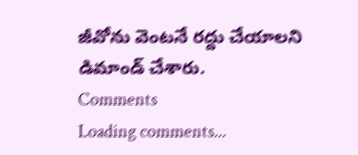జీవోను వెంటనే రద్దు చేయాలని డిమాండ్ చేశారు.
Comments
Loading comments...